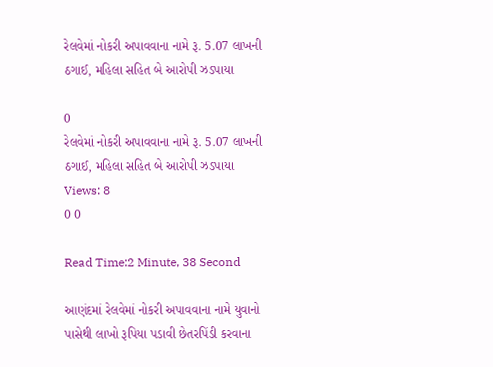રેલવેમાં નોકરી અપાવવાના નામે રૂ. 5.07 લાખની ઠગાઈ, મહિલા સહિત બે આરોપી ઝડપાયા

0
રેલવેમાં નોકરી અપાવવાના નામે રૂ. 5.07 લાખની ઠગાઈ, મહિલા સહિત બે આરોપી ઝડપાયા
Views: 8
0 0

Read Time:2 Minute, 38 Second

આણંદમાં રેલવેમાં નોકરી અપાવવાના નામે યુવાનો પાસેથી લાખો રૂપિયા પડાવી છેતરપિંડી કરવાના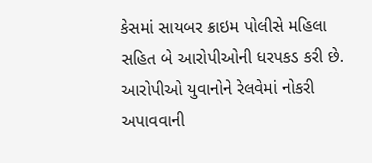કેસમાં સાયબર ક્રાઇમ પોલીસે મહિલા સહિત બે આરોપીઓની ધરપકડ કરી છે. આરોપીઓ યુવાનોને રેલવેમાં નોકરી અપાવવાની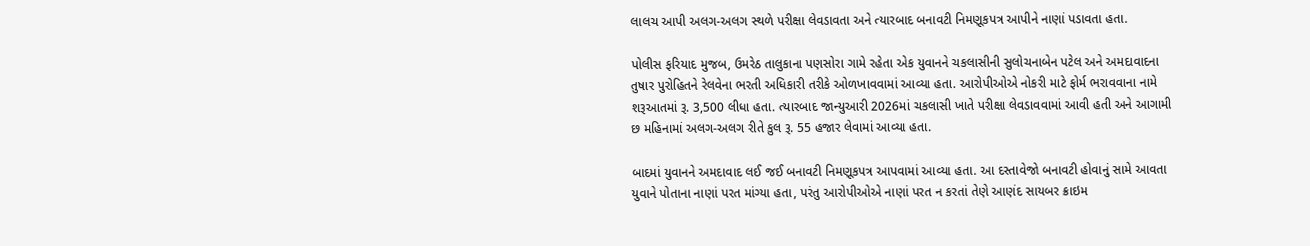લાલચ આપી અલગ-અલગ સ્થળે પરીક્ષા લેવડાવતા અને ત્યારબાદ બનાવટી નિમણૂકપત્ર આપીને નાણાં પડાવતા હતા.

પોલીસ ફરિયાદ મુજબ, ઉમરેઠ તાલુકાના પણસોરા ગામે રહેતા એક યુવાનને ચકલાસીની સુલોચનાબેન પટેલ અને અમદાવાદના તુષાર પુરોહિતને રેલવેના ભરતી અધિકારી તરીકે ઓળખાવવામાં આવ્યા હતા. આરોપીઓએ નોકરી માટે ફોર્મ ભરાવવાના નામે શરૂઆતમાં રૂ. 3,500 લીધા હતા. ત્યારબાદ જાન્યુઆરી 2026માં ચકલાસી ખાતે પરીક્ષા લેવડાવવામાં આવી હતી અને આગામી છ મહિનામાં અલગ-અલગ રીતે કુલ રૂ. 55 હજાર લેવામાં આવ્યા હતા.

બાદમાં યુવાનને અમદાવાદ લઈ જઈ બનાવટી નિમણૂકપત્ર આપવામાં આવ્યા હતા. આ દસ્તાવેજો બનાવટી હોવાનું સામે આવતા યુવાને પોતાના નાણાં પરત માંગ્યા હતા, પરંતુ આરોપીઓએ નાણાં પરત ન કરતાં તેણે આણંદ સાયબર ક્રાઇમ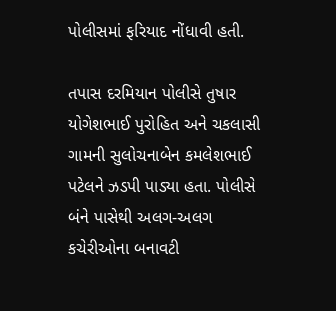પોલીસમાં ફરિયાદ નોંધાવી હતી.

તપાસ દરમિયાન પોલીસે તુષાર યોગેશભાઈ પુરોહિત અને ચકલાસી ગામની સુલોચનાબેન કમલેશભાઈ પટેલને ઝડપી પાડ્યા હતા. પોલીસે બંને પાસેથી અલગ-અલગ કચેરીઓના બનાવટી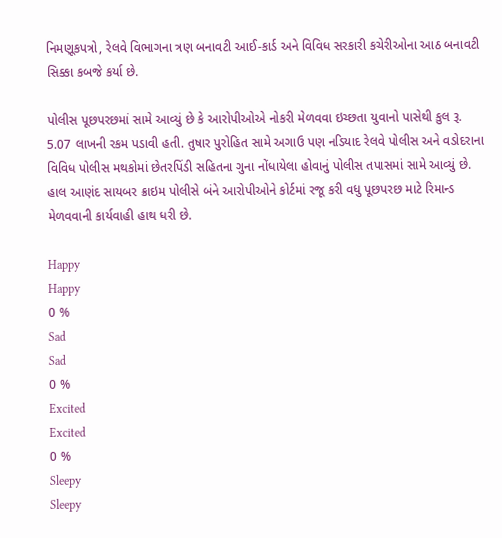નિમણૂકપત્રો, રેલવે વિભાગના ત્રણ બનાવટી આઈ-કાર્ડ અને વિવિધ સરકારી કચેરીઓના આઠ બનાવટી સિક્કા કબજે કર્યા છે.

પોલીસ પૂછપરછમાં સામે આવ્યું છે કે આરોપીઓએ નોકરી મેળવવા ઇચ્છતા યુવાનો પાસેથી કુલ રૂ. 5.07 લાખની રકમ પડાવી હતી. તુષાર પુરોહિત સામે અગાઉ પણ નડિયાદ રેલવે પોલીસ અને વડોદરાના વિવિધ પોલીસ મથકોમાં છેતરપિંડી સહિતના ગુના નોંધાયેલા હોવાનું પોલીસ તપાસમાં સામે આવ્યું છે. હાલ આણંદ સાયબર ક્રાઇમ પોલીસે બંને આરોપીઓને કોર્ટમાં રજૂ કરી વધુ પૂછપરછ માટે રિમાન્ડ મેળવવાની કાર્યવાહી હાથ ધરી છે.

Happy
Happy
0 %
Sad
Sad
0 %
Excited
Excited
0 %
Sleepy
Sleepy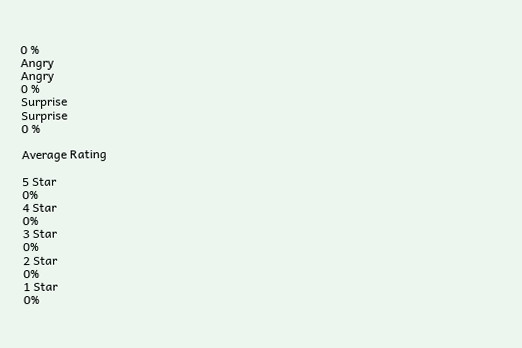0 %
Angry
Angry
0 %
Surprise
Surprise
0 %

Average Rating

5 Star
0%
4 Star
0%
3 Star
0%
2 Star
0%
1 Star
0%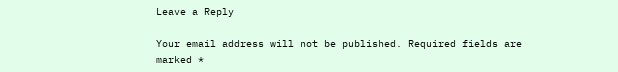Leave a Reply

Your email address will not be published. Required fields are marked *